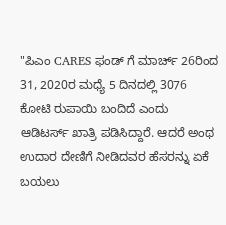"ಪಿಎಂ CARES ಫಂಡ್ ಗೆ ಮಾರ್ಚ್ 26ರಿಂದ 31, 2020ರ ಮಧ್ಯೆ 5 ದಿನದಲ್ಲಿ 3076 ಕೋಟಿ ರುಪಾಯಿ ಬಂದಿದೆ ಎಂದು ಆಡಿಟರ್ಸ್ ಖಾತ್ರಿ ಪಡಿಸಿದ್ದಾರೆ. ಆದರೆ ಅಂಥ ಉದಾರ ದೇಣಿಗೆ ನೀಡಿದವರ ಹೆಸರನ್ನು ಏಕೆ ಬಯಲು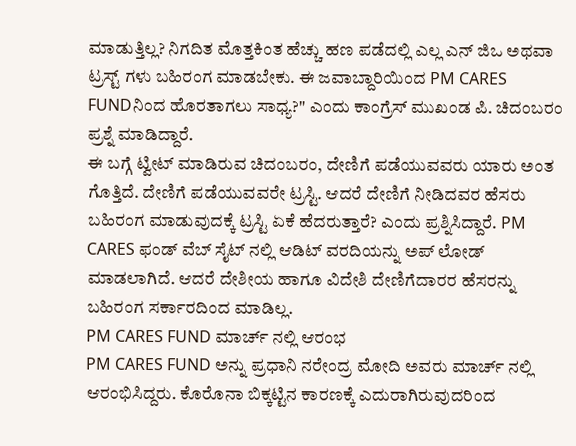ಮಾಡುತ್ತಿಲ್ಲ? ನಿಗದಿತ ಮೊತ್ತಕಿಂತ ಹೆಚ್ಚು ಹಣ ಪಡೆದಲ್ಲಿ ಎಲ್ಲ ಎನ್ ಜಿಒ ಅಥವಾ ಟ್ರಸ್ಟ್ ಗಳು ಬಹಿರಂಗ ಮಾಡಬೇಕು. ಈ ಜವಾಬ್ದಾರಿಯಿಂದ PM CARES FUNDನಿಂದ ಹೊರತಾಗಲು ಸಾಧ್ಯ?" ಎಂದು ಕಾಂಗ್ರೆಸ್ ಮುಖಂಡ ಪಿ. ಚಿದಂಬರಂ ಪ್ರಶ್ನೆ ಮಾಡಿದ್ದಾರೆ.
ಈ ಬಗ್ಗೆ ಟ್ವೀಟ್ ಮಾಡಿರುವ ಚಿದಂಬರಂ, ದೇಣಿಗೆ ಪಡೆಯುವವರು ಯಾರು ಅಂತ ಗೊತ್ತಿದೆ. ದೇಣಿಗೆ ಪಡೆಯುವವರೇ ಟ್ರಸ್ಟಿ. ಆದರೆ ದೇಣಿಗೆ ನೀಡಿದವರ ಹೆಸರು ಬಹಿರಂಗ ಮಾಡುವುದಕ್ಕೆ ಟ್ರಸ್ಟಿ ಏಕೆ ಹೆದರುತ್ತಾರೆ? ಎಂದು ಪ್ರಶ್ನಿಸಿದ್ದಾರೆ. PM CARES ಫಂಡ್ ವೆಬ್ ಸೈಟ್ ನಲ್ಲಿ ಆಡಿಟ್ ವರದಿಯನ್ನು ಅಪ್ ಲೋಡ್ ಮಾಡಲಾಗಿದೆ. ಆದರೆ ದೇಶೀಯ ಹಾಗೂ ವಿದೇಶಿ ದೇಣಿಗೆದಾರರ ಹೆಸರನ್ನು ಬಹಿರಂಗ ಸರ್ಕಾರದಿಂದ ಮಾಡಿಲ್ಲ.
PM CARES FUND ಮಾರ್ಚ್ ನಲ್ಲಿ ಆರಂಭ
PM CARES FUND ಅನ್ನು ಪ್ರಧಾನಿ ನರೇಂದ್ರ ಮೋದಿ ಅವರು ಮಾರ್ಚ್ ನಲ್ಲಿ ಆರಂಭಿಸಿದ್ದರು. ಕೊರೊನಾ ಬಿಕ್ಕಟ್ಟಿನ ಕಾರಣಕ್ಕೆ ಎದುರಾಗಿರುವುದರಿಂದ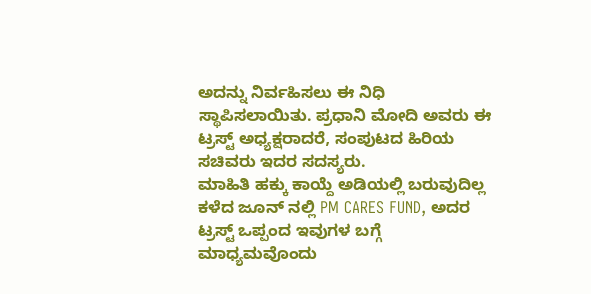ಅದನ್ನು ನಿರ್ವಹಿಸಲು ಈ ನಿಧಿ ಸ್ಥಾಪಿಸಲಾಯಿತು. ಪ್ರಧಾನಿ ಮೋದಿ ಅವರು ಈ ಟ್ರಸ್ಟ್ ಅಧ್ಯಕ್ಷರಾದರೆ, ಸಂಪುಟದ ಹಿರಿಯ ಸಚಿವರು ಇದರ ಸದಸ್ಯರು.
ಮಾಹಿತಿ ಹಕ್ಕು ಕಾಯ್ದೆ ಅಡಿಯಲ್ಲಿ ಬರುವುದಿಲ್ಲ
ಕಳೆದ ಜೂನ್ ನಲ್ಲಿ PM CARES FUND, ಅದರ ಟ್ರಸ್ಟ್ ಒಪ್ಪಂದ ಇವುಗಳ ಬಗ್ಗೆ ಮಾಧ್ಯಮವೊಂದು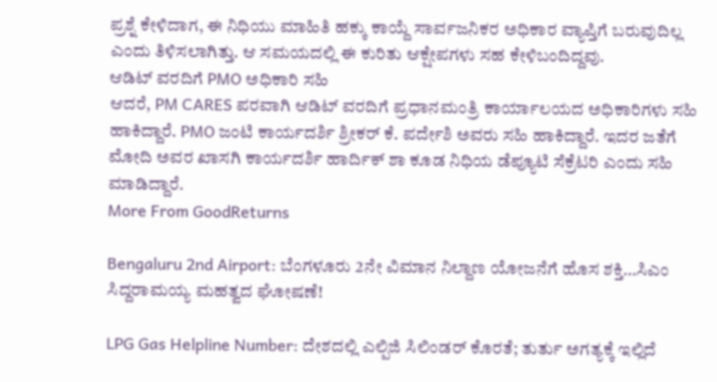ಪ್ರಶ್ನೆ ಕೇಳಿದಾಗ, ಈ ನಿಧಿಯು ಮಾಹಿತಿ ಹಕ್ಕು ಕಾಯ್ದೆ ಸಾರ್ವಜನಿಕರ ಅಧಿಕಾರ ವ್ಯಾಪ್ತಿಗೆ ಬರುವುದಿಲ್ಲ ಎಂದು ತಿಳಿಸಲಾಗಿತ್ತು. ಆ ಸಮಯದಲ್ಲಿ ಈ ಕುರಿತು ಆಕ್ಷೇಪಗಳು ಸಹ ಕೇಳಿಬಂದಿದ್ದವು.
ಆಡಿಟ್ ವರದಿಗೆ PMO ಅಧಿಕಾರಿ ಸಹಿ
ಆದರೆ, PM CARES ಪರವಾಗಿ ಆಡಿಟ್ ವರದಿಗೆ ಪ್ರಧಾನಮಂತ್ರಿ ಕಾರ್ಯಾಲಯದ ಅಧಿಕಾರಿಗಳು ಸಹಿ ಹಾಕಿದ್ದಾರೆ. PMO ಜಂಟಿ ಕಾರ್ಯದರ್ಶಿ ಶ್ರೀಕರ್ ಕೆ. ಪರ್ದೇಶಿ ಅವರು ಸಹಿ ಹಾಕಿದ್ದಾರೆ. ಇದರ ಜತೆಗೆ ಮೋದಿ ಅವರ ಖಾಸಗಿ ಕಾರ್ಯದರ್ಶಿ ಹಾರ್ದಿಕ್ ಶಾ ಕೂಡ ನಿಧಿಯ ಡೆಪ್ಯೂಟಿ ಸೆಕ್ರೆಟರಿ ಎಂದು ಸಹಿ ಮಾಡಿದ್ದಾರೆ.
More From GoodReturns

Bengaluru 2nd Airport: ಬೆಂಗಳೂರು 2ನೇ ವಿಮಾನ ನಿಲ್ದಾಣ ಯೋಜನೆಗೆ ಹೊಸ ಶಕ್ತಿ…ಸಿಎಂ ಸಿದ್ದರಾಮಯ್ಯ ಮಹತ್ವದ ಘೋಷಣೆ!

LPG Gas Helpline Number: ದೇಶದಲ್ಲಿ ಎಲ್ಪಿಜಿ ಸಿಲಿಂಡರ್ ಕೊರತೆ; ತುರ್ತು ಅಗತ್ಯಕ್ಕೆ ಇಲ್ಲಿದೆ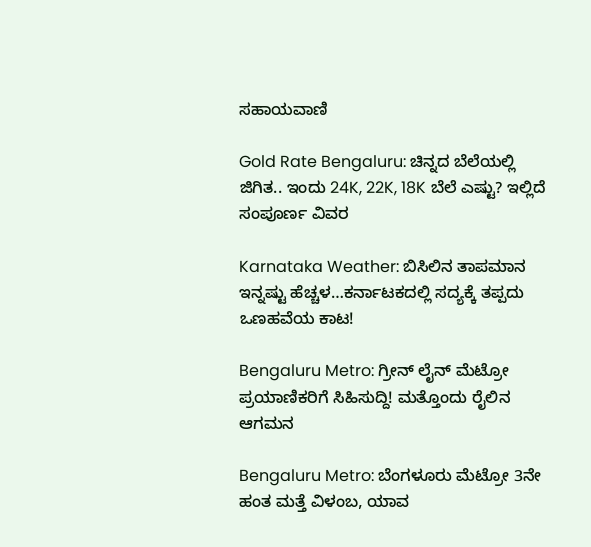ಸಹಾಯವಾಣಿ

Gold Rate Bengaluru: ಚಿನ್ನದ ಬೆಲೆಯಲ್ಲಿ ಜಿಗಿತ.. ಇಂದು 24K, 22K, 18K ಬೆಲೆ ಎಷ್ಟು? ಇಲ್ಲಿದೆ ಸಂಪೂರ್ಣ ವಿವರ

Karnataka Weather: ಬಿಸಿಲಿನ ತಾಪಮಾನ ಇನ್ನಷ್ಟು ಹೆಚ್ಚಳ…ಕರ್ನಾಟಕದಲ್ಲಿ ಸದ್ಯಕ್ಕೆ ತಪ್ಪದು ಒಣಹವೆಯ ಕಾಟ!

Bengaluru Metro: ಗ್ರೀನ್ ಲೈನ್ ಮೆಟ್ರೋ ಪ್ರಯಾಣಿಕರಿಗೆ ಸಿಹಿಸುದ್ದಿ! ಮತ್ತೊಂದು ರೈಲಿನ ಆಗಮನ

Bengaluru Metro: ಬೆಂಗಳೂರು ಮೆಟ್ರೋ 3ನೇ ಹಂತ ಮತ್ತೆ ವಿಳಂಬ, ಯಾವ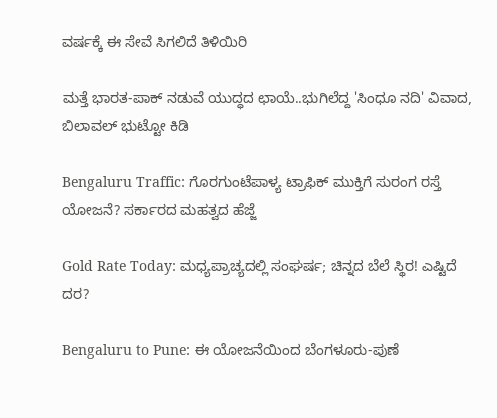ವರ್ಷಕ್ಕೆ ಈ ಸೇವೆ ಸಿಗಲಿದೆ ತಿಳಿಯಿರಿ

ಮತ್ತೆ ಭಾರತ-ಪಾಕ್ ನಡುವೆ ಯುದ್ಧದ ಛಾಯೆ..ಭುಗಿಲೆದ್ದ 'ಸಿಂಧೂ ನದಿ' ವಿವಾದ, ಬಿಲಾವಲ್ ಭುಟ್ಟೋ ಕಿಡಿ

Bengaluru Traffic: ಗೊರಗುಂಟೆಪಾಳ್ಯ ಟ್ರಾಫಿಕ್ ಮುಕ್ತಿಗೆ ಸುರಂಗ ರಸ್ತೆ ಯೋಜನೆ? ಸರ್ಕಾರದ ಮಹತ್ವದ ಹೆಜ್ಜೆ

Gold Rate Today: ಮಧ್ಯಪ್ರಾಚ್ಯದಲ್ಲಿ ಸಂಘರ್ಷ; ಚಿನ್ನದ ಬೆಲೆ ಸ್ಥಿರ! ಎಷ್ಟಿದೆ ದರ?

Bengaluru to Pune: ಈ ಯೋಜನೆಯಿಂದ ಬೆಂಗಳೂರು-ಪುಣೆ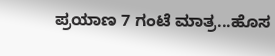ಪ್ರಯಾಣ 7 ಗಂಟೆ ಮಾತ್ರ...ಹೊಸ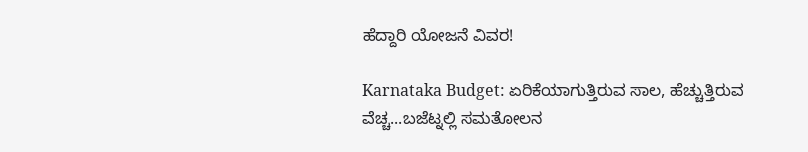ಹೆದ್ದಾರಿ ಯೋಜನೆ ವಿವರ!

Karnataka Budget: ಏರಿಕೆಯಾಗುತ್ತಿರುವ ಸಾಲ, ಹೆಚ್ಚುತ್ತಿರುವ ವೆಚ್ಚ...ಬಜೆಟ್ನಲ್ಲಿ ಸಮತೋಲನ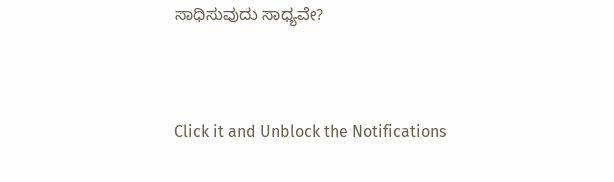ಸಾಧಿಸುವುದು ಸಾಧ್ಯವೇ?



Click it and Unblock the Notifications